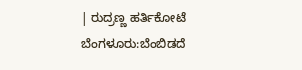| ರುದ್ರಣ್ಣ ಹರ್ತಿಕೋಟೆ
ಬೆಂಗಳೂರು:ಬೆಂಬಿಡದೆ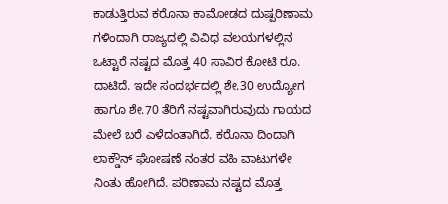ಕಾಡುತ್ತಿರುವ ಕರೊನಾ ಕಾಮೋಡದ ದುಷ್ಪರಿಣಾಮ ಗಳಿಂದಾಗಿ ರಾಜ್ಯದಲ್ಲಿ ವಿವಿಧ ವಲಯಗಳಲ್ಲಿನ ಒಟ್ಟಾರೆ ನಷ್ಟದ ಮೊತ್ತ 40 ಸಾವಿರ ಕೋಟಿ ರೂ. ದಾಟಿದೆ. ಇದೇ ಸಂದರ್ಭದಲ್ಲಿ ಶೇ.30 ಉದ್ಯೋಗ ಹಾಗೂ ಶೇ.70 ತೆರಿಗೆ ನಷ್ಟವಾಗಿರುವುದು ಗಾಯದ ಮೇಲೆ ಬರೆ ಎಳೆದಂತಾಗಿದೆ. ಕರೊನಾ ದಿಂದಾಗಿ ಲಾಕ್ಡೌನ್ ಘೋಷಣೆ ನಂತರ ವಹಿ ವಾಟುಗಳೇ ನಿಂತು ಹೋಗಿದೆ. ಪರಿಣಾಮ ನಷ್ಟದ ಮೊತ್ತ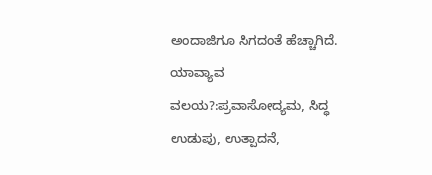ಅಂದಾಜಿಗೂ ಸಿಗದಂತೆ ಹೆಚ್ಚಾಗಿದೆ.
ಯಾವ್ಯಾವ ವಲಯ?:ಪ್ರವಾಸೋದ್ಯಮ, ಸಿದ್ಧ ಉಡುಪು, ಉತ್ಪಾದನೆ,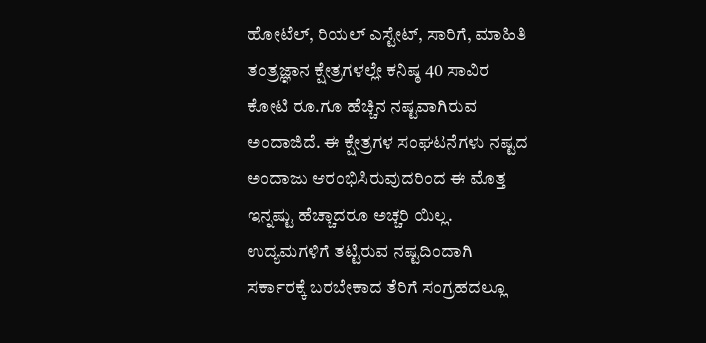ಹೋಟೆಲ್, ರಿಯಲ್ ಎಸ್ಟೇಟ್, ಸಾರಿಗೆ, ಮಾಹಿತಿ ತಂತ್ರಜ್ಞಾನ ಕ್ಷೇತ್ರಗಳಲ್ಲೇ ಕನಿಷ್ಠ 40 ಸಾವಿರ ಕೋಟಿ ರೂ.ಗೂ ಹೆಚ್ಚಿನ ನಷ್ಟವಾಗಿರುವ ಅಂದಾಜಿದೆ. ಈ ಕ್ಷೇತ್ರಗಳ ಸಂಘಟನೆಗಳು ನಷ್ಟದ ಅಂದಾಜು ಆರಂಭಿಸಿರುವುದರಿಂದ ಈ ಮೊತ್ತ ಇನ್ನಷ್ಟು ಹೆಚ್ಚಾದರೂ ಅಚ್ಚರಿ ಯಿಲ್ಲ. ಉದ್ಯಮಗಳಿಗೆ ತಟ್ಟಿರುವ ನಷ್ಟದಿಂದಾಗಿ ಸರ್ಕಾರಕ್ಕೆ ಬರಬೇಕಾದ ತೆರಿಗೆ ಸಂಗ್ರಹದಲ್ಲೂ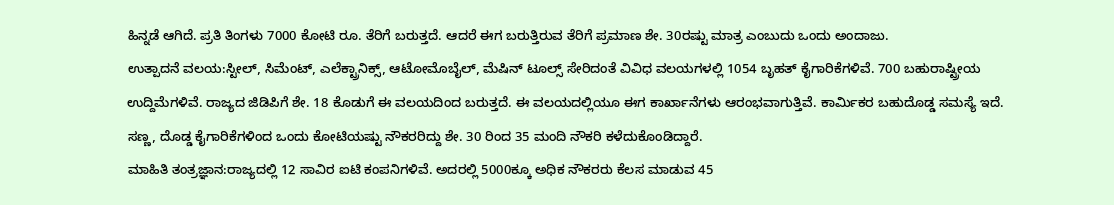ಹಿನ್ನಡೆ ಆಗಿದೆ. ಪ್ರತಿ ತಿಂಗಳು 7000 ಕೋಟಿ ರೂ. ತೆರಿಗೆ ಬರುತ್ತದೆ. ಆದರೆ ಈಗ ಬರುತ್ತಿರುವ ತೆರಿಗೆ ಪ್ರಮಾಣ ಶೇ. 30ರಷ್ಟು ಮಾತ್ರ ಎಂಬುದು ಒಂದು ಅಂದಾಜು.
ಉತ್ಪಾದನೆ ವಲಯ:ಸ್ಟೀಲ್, ಸಿಮೆಂಟ್, ಎಲೆಕ್ಟ್ರಾನಿಕ್ಸ್, ಆಟೋಮೊಬೈಲ್, ಮೆಷಿನ್ ಟೂಲ್ಸ್ ಸೇರಿದಂತೆ ವಿವಿಧ ವಲಯಗಳಲ್ಲಿ 1054 ಬೃಹತ್ ಕೈಗಾರಿಕೆಗಳಿವೆ. 700 ಬಹುರಾಷ್ಟ್ರೀಯ ಉದ್ದಿಮೆಗಳಿವೆ. ರಾಜ್ಯದ ಜಿಡಿಪಿಗೆ ಶೇ. 18 ಕೊಡುಗೆ ಈ ವಲಯದಿಂದ ಬರುತ್ತದೆ. ಈ ವಲಯದಲ್ಲಿಯೂ ಈಗ ಕಾರ್ಖಾನೆಗಳು ಆರಂಭವಾಗುತ್ತಿವೆ. ಕಾರ್ವಿುಕರ ಬಹುದೊಡ್ಡ ಸಮಸ್ಯೆ ಇದೆ. ಸಣ್ಣ, ದೊಡ್ಡ ಕೈಗಾರಿಕೆಗಳಿಂದ ಒಂದು ಕೋಟಿಯಷ್ಟು ನೌಕರರಿದ್ದು ಶೇ. 30 ರಿಂದ 35 ಮಂದಿ ನೌಕರಿ ಕಳೆದುಕೊಂಡಿದ್ದಾರೆ.
ಮಾಹಿತಿ ತಂತ್ರಜ್ಞಾನ:ರಾಜ್ಯದಲ್ಲಿ 12 ಸಾವಿರ ಐಟಿ ಕಂಪನಿಗಳಿವೆ. ಅದರಲ್ಲಿ 5000ಕ್ಕೂ ಅಧಿಕ ನೌಕರರು ಕೆಲಸ ಮಾಡುವ 45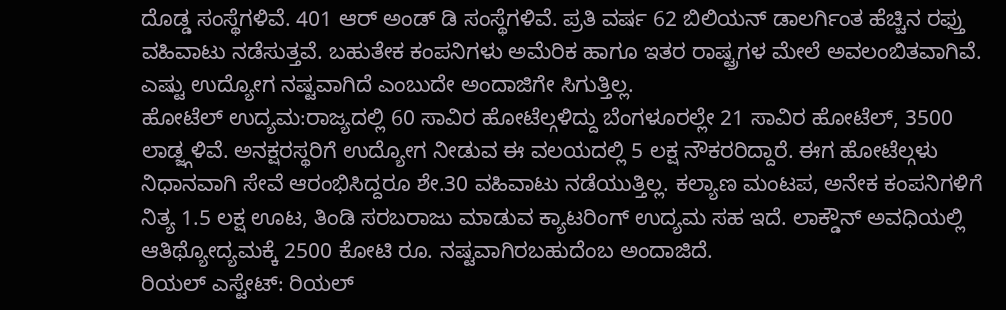ದೊಡ್ಡ ಸಂಸ್ಥೆಗಳಿವೆ. 401 ಆರ್ ಅಂಡ್ ಡಿ ಸಂಸ್ಥೆಗಳಿವೆ. ಪ್ರತಿ ವರ್ಷ 62 ಬಿಲಿಯನ್ ಡಾಲರ್ಗಿಂತ ಹೆಚ್ಚಿನ ರಫ್ತು ವಹಿವಾಟು ನಡೆಸುತ್ತವೆ. ಬಹುತೇಕ ಕಂಪನಿಗಳು ಅಮೆರಿಕ ಹಾಗೂ ಇತರ ರಾಷ್ಟ್ರಗಳ ಮೇಲೆ ಅವಲಂಬಿತವಾಗಿವೆ. ಎಷ್ಟು ಉದ್ಯೋಗ ನಷ್ಟವಾಗಿದೆ ಎಂಬುದೇ ಅಂದಾಜಿಗೇ ಸಿಗುತ್ತಿಲ್ಲ.
ಹೋಟೆಲ್ ಉದ್ಯಮ:ರಾಜ್ಯದಲ್ಲಿ 60 ಸಾವಿರ ಹೋಟೆಲ್ಗಳಿದ್ದು ಬೆಂಗಳೂರಲ್ಲೇ 21 ಸಾವಿರ ಹೋಟೆಲ್, 3500 ಲಾಡ್ಜ್ಗಳಿವೆ. ಅನಕ್ಷರಸ್ಥರಿಗೆ ಉದ್ಯೋಗ ನೀಡುವ ಈ ವಲಯದಲ್ಲಿ 5 ಲಕ್ಷ ನೌಕರರಿದ್ದಾರೆ. ಈಗ ಹೋಟೆಲ್ಗಳು ನಿಧಾನವಾಗಿ ಸೇವೆ ಆರಂಭಿಸಿದ್ದರೂ ಶೇ.30 ವಹಿವಾಟು ನಡೆಯುತ್ತಿಲ್ಲ. ಕಲ್ಯಾಣ ಮಂಟಪ, ಅನೇಕ ಕಂಪನಿಗಳಿಗೆ ನಿತ್ಯ 1.5 ಲಕ್ಷ ಊಟ, ತಿಂಡಿ ಸರಬರಾಜು ಮಾಡುವ ಕ್ಯಾಟರಿಂಗ್ ಉದ್ಯಮ ಸಹ ಇದೆ. ಲಾಕ್ಡೌನ್ ಅವಧಿಯಲ್ಲಿ ಆತಿಥ್ಯೋದ್ಯಮಕ್ಕೆ 2500 ಕೋಟಿ ರೂ. ನಷ್ಟವಾಗಿರಬಹುದೆಂಬ ಅಂದಾಜಿದೆ.
ರಿಯಲ್ ಎಸ್ಟೇಟ್: ರಿಯಲ್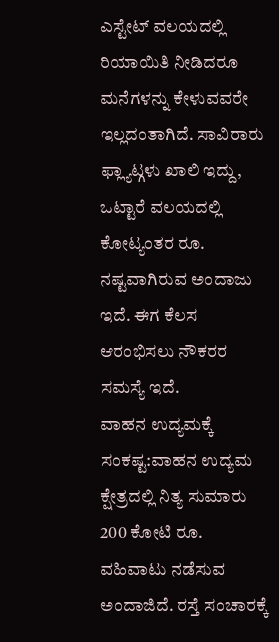ಎಸ್ಟೇಟ್ ವಲಯದಲ್ಲಿ ರಿಯಾಯಿತಿ ನೀಡಿದರೂ ಮನೆಗಳನ್ನು ಕೇಳುವವರೇ ಇಲ್ಲದಂತಾಗಿದೆ. ಸಾವಿರಾರು ಫ್ಲ್ಯಾಟ್ಗಳು ಖಾಲಿ ಇದ್ದು, ಒಟ್ಟಾರೆ ವಲಯದಲ್ಲಿ ಕೋಟ್ಯಂತರ ರೂ. ನಷ್ಟವಾಗಿರುವ ಅಂದಾಜು ಇದೆ. ಈಗ ಕೆಲಸ ಆರಂಭಿಸಲು ನೌಕರರ ಸಮಸ್ಯೆ ಇದೆ.
ವಾಹನ ಉದ್ಯಮಕ್ಕೆ ಸಂಕಷ್ಟ:ವಾಹನ ಉದ್ಯಮ ಕ್ಷೇತ್ರದಲ್ಲಿ ನಿತ್ಯ ಸುಮಾರು 200 ಕೋಟಿ ರೂ. ವಹಿವಾಟು ನಡೆಸುವ ಅಂದಾಜಿದೆ. ರಸ್ತೆ ಸಂಚಾರಕ್ಕೆ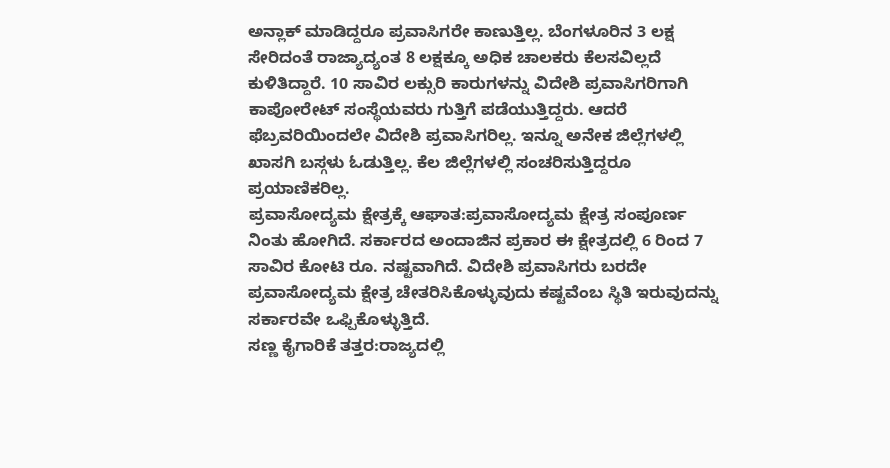ಅನ್ಲಾಕ್ ಮಾಡಿದ್ದರೂ ಪ್ರವಾಸಿಗರೇ ಕಾಣುತ್ತಿಲ್ಲ. ಬೆಂಗಳೂರಿನ 3 ಲಕ್ಷ ಸೇರಿದಂತೆ ರಾಜ್ಯಾದ್ಯಂತ 8 ಲಕ್ಷಕ್ಕೂ ಅಧಿಕ ಚಾಲಕರು ಕೆಲಸವಿಲ್ಲದೆ ಕುಳಿತಿದ್ದಾರೆ. 10 ಸಾವಿರ ಲಕ್ಸುರಿ ಕಾರುಗಳನ್ನು ವಿದೇಶಿ ಪ್ರವಾಸಿಗರಿಗಾಗಿ ಕಾಪೋರೇಟ್ ಸಂಸ್ಥೆಯವರು ಗುತ್ತಿಗೆ ಪಡೆಯುತ್ತಿದ್ದರು. ಆದರೆ ಫೆಬ್ರವರಿಯಿಂದಲೇ ವಿದೇಶಿ ಪ್ರವಾಸಿಗರಿಲ್ಲ. ಇನ್ನೂ ಅನೇಕ ಜಿಲ್ಲೆಗಳಲ್ಲಿ ಖಾಸಗಿ ಬಸ್ಗಳು ಓಡುತ್ತಿಲ್ಲ. ಕೆಲ ಜಿಲ್ಲೆಗಳಲ್ಲಿ ಸಂಚರಿಸುತ್ತಿದ್ದರೂ ಪ್ರಯಾಣಿಕರಿಲ್ಲ.
ಪ್ರವಾಸೋದ್ಯಮ ಕ್ಷೇತ್ರಕ್ಕೆ ಆಘಾತ:ಪ್ರವಾಸೋದ್ಯಮ ಕ್ಷೇತ್ರ ಸಂಪೂರ್ಣ ನಿಂತು ಹೋಗಿದೆ. ಸರ್ಕಾರದ ಅಂದಾಜಿನ ಪ್ರಕಾರ ಈ ಕ್ಷೇತ್ರದಲ್ಲಿ 6 ರಿಂದ 7 ಸಾವಿರ ಕೋಟಿ ರೂ. ನಷ್ಟವಾಗಿದೆ. ವಿದೇಶಿ ಪ್ರವಾಸಿಗರು ಬರದೇ ಪ್ರವಾಸೋದ್ಯಮ ಕ್ಷೇತ್ರ ಚೇತರಿಸಿಕೊಳ್ಳುವುದು ಕಷ್ಟವೆಂಬ ಸ್ಥಿತಿ ಇರುವುದನ್ನು ಸರ್ಕಾರವೇ ಒಫ್ಪಿಕೊಳ್ಳುತ್ತಿದೆ.
ಸಣ್ಣ ಕೈಗಾರಿಕೆ ತತ್ತರ:ರಾಜ್ಯದಲ್ಲಿ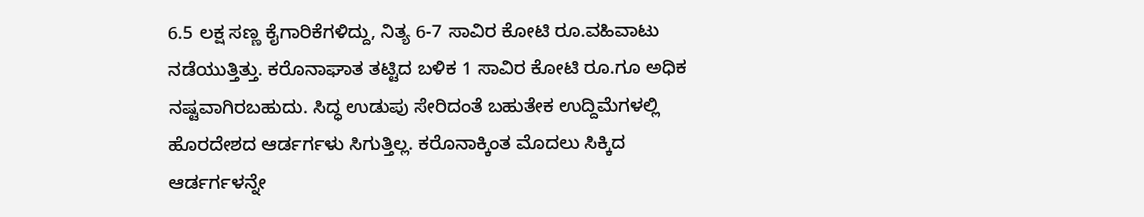6.5 ಲಕ್ಷ ಸಣ್ಣ ಕೈಗಾರಿಕೆಗಳಿದ್ದು, ನಿತ್ಯ 6-7 ಸಾವಿರ ಕೋಟಿ ರೂ.ವಹಿವಾಟು ನಡೆಯುತ್ತಿತ್ತು. ಕರೊನಾಘಾತ ತಟ್ಟಿದ ಬಳಿಕ 1 ಸಾವಿರ ಕೋಟಿ ರೂ.ಗೂ ಅಧಿಕ ನಷ್ಟವಾಗಿರಬಹುದು. ಸಿದ್ಧ ಉಡುಪು ಸೇರಿದಂತೆ ಬಹುತೇಕ ಉದ್ದಿಮೆಗಳಲ್ಲಿ ಹೊರದೇಶದ ಆರ್ಡರ್ಗಳು ಸಿಗುತ್ತಿಲ್ಲ. ಕರೊನಾಕ್ಕಿಂತ ಮೊದಲು ಸಿಕ್ಕಿದ ಆರ್ಡರ್ಗಳನ್ನೇ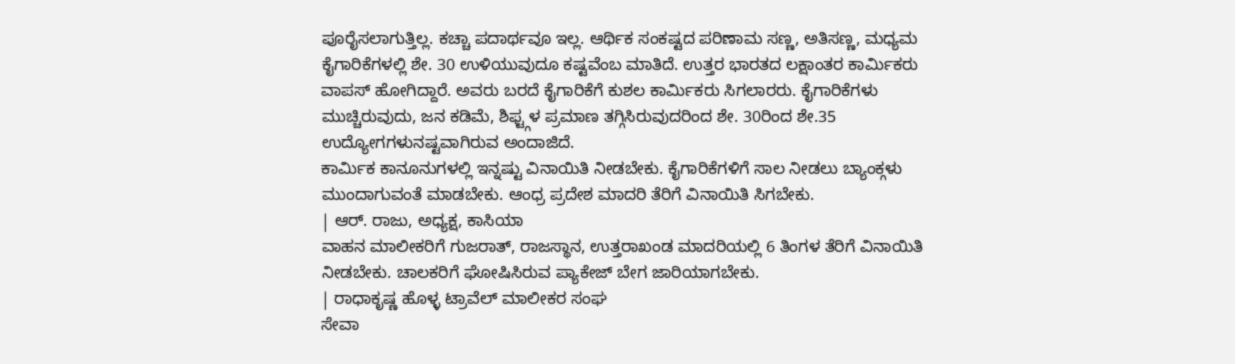ಪೂರೈಸಲಾಗುತ್ತಿಲ್ಲ. ಕಚ್ಚಾ ಪದಾರ್ಥವೂ ಇಲ್ಲ. ಆರ್ಥಿಕ ಸಂಕಷ್ಟದ ಪರಿಣಾಮ ಸಣ್ಣ, ಅತಿಸಣ್ಣ, ಮಧ್ಯಮ ಕೈಗಾರಿಕೆಗಳಲ್ಲಿ ಶೇ. 30 ಉಳಿಯುವುದೂ ಕಷ್ಟವೆಂಬ ಮಾತಿದೆ. ಉತ್ತರ ಭಾರತದ ಲಕ್ಷಾಂತರ ಕಾರ್ವಿುಕರು ವಾಪಸ್ ಹೋಗಿದ್ದಾರೆ. ಅವರು ಬರದೆ ಕೈಗಾರಿಕೆಗೆ ಕುಶಲ ಕಾರ್ವಿುಕರು ಸಿಗಲಾರರು. ಕೈಗಾರಿಕೆಗಳು ಮುಚ್ಚಿರುವುದು, ಜನ ಕಡಿಮೆ, ಶಿಫ್ಟ್ಗಳ ಪ್ರಮಾಣ ತಗ್ಗಿಸಿರುವುದರಿಂದ ಶೇ. 30ರಿಂದ ಶೇ.35 ಉದ್ಯೋಗಗಳುನಷ್ಟವಾಗಿರುವ ಅಂದಾಜಿದೆ.
ಕಾರ್ವಿುಕ ಕಾನೂನುಗಳಲ್ಲಿ ಇನ್ನಷ್ಟು ವಿನಾಯಿತಿ ನೀಡಬೇಕು. ಕೈಗಾರಿಕೆಗಳಿಗೆ ಸಾಲ ನೀಡಲು ಬ್ಯಾಂಕ್ಗಳು ಮುಂದಾಗುವಂತೆ ಮಾಡಬೇಕು. ಆಂಧ್ರ ಪ್ರದೇಶ ಮಾದರಿ ತೆರಿಗೆ ವಿನಾಯಿತಿ ಸಿಗಬೇಕು.
| ಆರ್. ರಾಜು, ಅಧ್ಯಕ್ಷ, ಕಾಸಿಯಾ
ವಾಹನ ಮಾಲೀಕರಿಗೆ ಗುಜರಾತ್, ರಾಜಸ್ಥಾನ, ಉತ್ತರಾಖಂಡ ಮಾದರಿಯಲ್ಲಿ 6 ತಿಂಗಳ ತೆರಿಗೆ ವಿನಾಯಿತಿ ನೀಡಬೇಕು. ಚಾಲಕರಿಗೆ ಘೋಷಿಸಿರುವ ಪ್ಯಾಕೇಜ್ ಬೇಗ ಜಾರಿಯಾಗಬೇಕು.
| ರಾಧಾಕೃಷ್ಣ ಹೊಳ್ಳ ಟ್ರಾವೆಲ್ ಮಾಲೀಕರ ಸಂಘ
ಸೇವಾ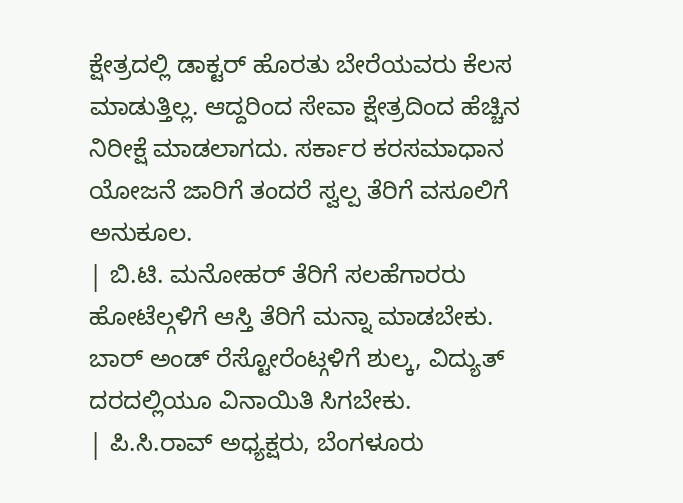ಕ್ಷೇತ್ರದಲ್ಲಿ ಡಾಕ್ಟರ್ ಹೊರತು ಬೇರೆಯವರು ಕೆಲಸ ಮಾಡುತ್ತಿಲ್ಲ. ಆದ್ದರಿಂದ ಸೇವಾ ಕ್ಷೇತ್ರದಿಂದ ಹೆಚ್ಚಿನ ನಿರೀಕ್ಷೆ ಮಾಡಲಾಗದು. ಸರ್ಕಾರ ಕರಸಮಾಧಾನ ಯೋಜನೆ ಜಾರಿಗೆ ತಂದರೆ ಸ್ವಲ್ಪ ತೆರಿಗೆ ವಸೂಲಿಗೆ ಅನುಕೂಲ.
| ಬಿ.ಟಿ. ಮನೋಹರ್ ತೆರಿಗೆ ಸಲಹೆಗಾರರು
ಹೋಟೆಲ್ಗಳಿಗೆ ಆಸ್ತಿ ತೆರಿಗೆ ಮನ್ನಾ ಮಾಡಬೇಕು. ಬಾರ್ ಅಂಡ್ ರೆಸ್ಟೋರೆಂಟ್ಗಳಿಗೆ ಶುಲ್ಕ, ವಿದ್ಯುತ್ ದರದಲ್ಲಿಯೂ ವಿನಾಯಿತಿ ಸಿಗಬೇಕು.
| ಪಿ.ಸಿ.ರಾವ್ ಅಧ್ಯಕ್ಷರು, ಬೆಂಗಳೂರು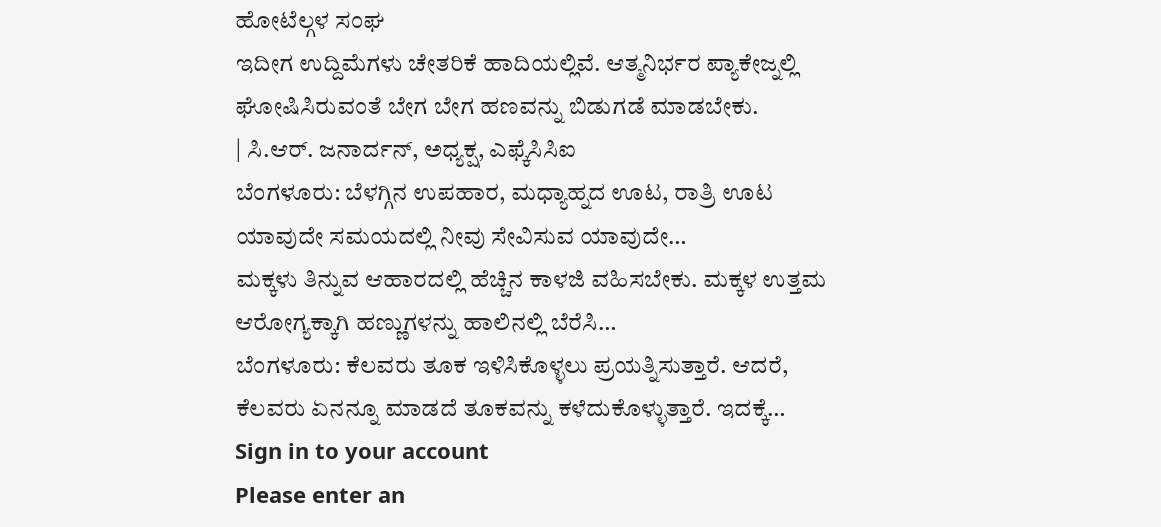ಹೋಟೆಲ್ಗಳ ಸಂಘ
ಇದೀಗ ಉದ್ದಿಮೆಗಳು ಚೇತರಿಕೆ ಹಾದಿಯಲ್ಲಿವೆ. ಆತ್ಮನಿರ್ಭರ ಪ್ಯಾಕೇಜ್ನಲ್ಲಿ ಘೋಷಿಸಿರುವಂತೆ ಬೇಗ ಬೇಗ ಹಣವನ್ನು ಬಿಡುಗಡೆ ಮಾಡಬೇಕು.
| ಸಿ.ಆರ್. ಜನಾರ್ದನ್, ಅಧ್ಯಕ್ಷ, ಎಫ್ಕೆಸಿಸಿಐ
ಬೆಂಗಳೂರು: ಬೆಳಗ್ಗಿನ ಉಪಹಾರ, ಮಧ್ಯಾಹ್ನದ ಊಟ, ರಾತ್ರಿ ಊಟ ಯಾವುದೇ ಸಮಯದಲ್ಲಿ ನೀವು ಸೇವಿಸುವ ಯಾವುದೇ…
ಮಕ್ಕಳು ತಿನ್ನುವ ಆಹಾರದಲ್ಲಿ ಹೆಚ್ಚಿನ ಕಾಳಜಿ ವಹಿಸಬೇಕು. ಮಕ್ಕಳ ಉತ್ತಮ ಆರೋಗ್ಯಕ್ಕಾಗಿ ಹಣ್ಣುಗಳನ್ನು ಹಾಲಿನಲ್ಲಿ ಬೆರೆಸಿ…
ಬೆಂಗಳೂರು: ಕೆಲವರು ತೂಕ ಇಳಿಸಿಕೊಳ್ಳಲು ಪ್ರಯತ್ನಿಸುತ್ತಾರೆ. ಆದರೆ, ಕೆಲವರು ಏನನ್ನೂ ಮಾಡದೆ ತೂಕವನ್ನು ಕಳೆದುಕೊಳ್ಳುತ್ತಾರೆ. ಇದಕ್ಕೆ…
Sign in to your account
Please enter an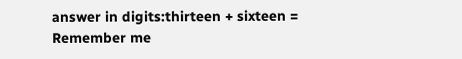answer in digits:thirteen + sixteen =
Remember me